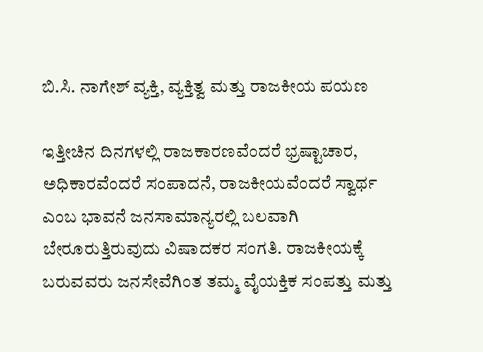ಬಿ.ಸಿ. ನಾಗೇಶ್ ವ್ಯಕ್ತಿ, ವ್ಯಕ್ತಿತ್ವ ಮತ್ತು ರಾಜಕೀಯ ಪಯಣ

ಇತ್ತೀಚಿನ ದಿನಗಳಲ್ಲಿ ರಾಜಕಾರಣವೆಂದರೆ ಭ್ರಷ್ಟಾಚಾರ, ಅಧಿಕಾರವೆಂದರೆ ಸಂಪಾದನೆ, ರಾಜಕೀಯವೆಂದರೆ ಸ್ವಾರ್ಥ ಎಂಬ ಭಾವನೆ ಜನಸಾಮಾನ್ಯರಲ್ಲಿ ಬಲವಾಗಿ ಬೇರೂರುತ್ತಿರುವುದು ವಿಷಾದಕರ ಸಂಗತಿ. ರಾಜಕೀಯಕ್ಕೆ ಬರುವವರು ಜನಸೇವೆಗಿಂತ ತಮ್ಮ ವೈಯಕ್ತಿಕ ಸಂಪತ್ತು ಮತ್ತು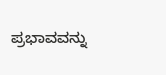ಪ್ರಭಾವವನ್ನು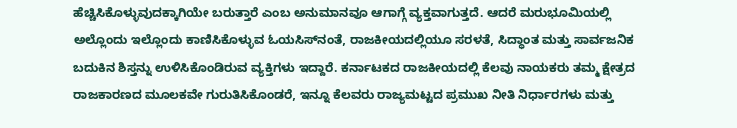ಹೆಚ್ಚಿಸಿಕೊಳ್ಳುವುದಕ್ಕಾಗಿಯೇ ಬರುತ್ತಾರೆ ಎಂಬ ಅನುಮಾನವೂ ಆಗಾಗ್ಗೆ ವ್ಯಕ್ತವಾಗುತ್ತದೆ. ಆದರೆ ಮರುಭೂಮಿಯಲ್ಲಿ ಅಲ್ಲೊಂದು ಇಲ್ಲೊಂದು ಕಾಣಿಸಿಕೊಳ್ಳುವ ಓಯಸಿಸ್‌ನಂತೆ, ರಾಜಕೀಯದಲ್ಲಿಯೂ ಸರಳತೆ, ಸಿದ್ಧಾಂತ ಮತ್ತು ಸಾರ್ವಜನಿಕ ಬದುಕಿನ ಶಿಸ್ತನ್ನು ಉಳಿಸಿಕೊಂಡಿರುವ ವ್ಯಕ್ತಿಗಳು ಇದ್ದಾರೆ. ಕರ್ನಾಟಕದ ರಾಜಕೀಯದಲ್ಲಿ ಕೆಲವು ನಾಯಕರು ತಮ್ಮ ಕ್ಷೇತ್ರದ ರಾಜಕಾರಣದ ಮೂಲಕವೇ ಗುರುತಿಸಿಕೊಂಡರೆ, ಇನ್ನೂ ಕೆಲವರು ರಾಜ್ಯಮಟ್ಟದ ಪ್ರಮುಖ ನೀತಿ ನಿರ್ಧಾರಗಳು ಮತ್ತು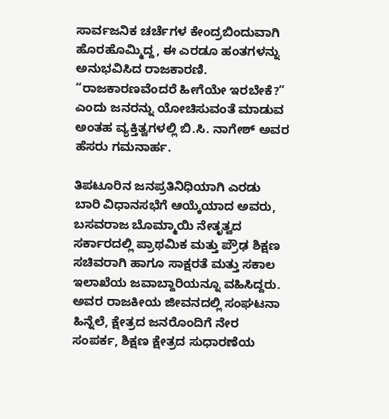ಸಾರ್ವಜನಿಕ ಚರ್ಚೆಗಳ ಕೇಂದ್ರಬಿಂದುವಾಗಿ ಹೊರಹೊಮ್ಮಿದ್ದ, ಈ ಎರಡೂ ಹಂತಗಳನ್ನು ಅನುಭವಿಸಿದ ರಾಜಕಾರಣಿ. “ರಾಜಕಾರಣವೆಂದರೆ ಹೀಗೆಯೇ ಇರಬೇಕೆ?” ಎಂದು ಜನರನ್ನು ಯೋಚಿಸುವಂತೆ ಮಾಡುವ ಅಂತಹ ವ್ಯಕ್ತಿತ್ವಗಳಲ್ಲಿ ಬಿ.ಸಿ. ನಾಗೇಶ್ ಅವರ ಹೆಸರು ಗಮನಾರ್ಹ.

ತಿಪಟೂರಿನ ಜನಪ್ರತಿನಿಧಿಯಾಗಿ ಎರಡು ಬಾರಿ ವಿಧಾನಸಭೆಗೆ ಆಯ್ಕೆಯಾದ ಅವರು, ಬಸವರಾಜ ಬೊಮ್ಮಾಯಿ ನೇತೃತ್ವದ ಸರ್ಕಾರದಲ್ಲಿ ಪ್ರಾಥಮಿಕ ಮತ್ತು ಪ್ರೌಢ ಶಿಕ್ಷಣ ಸಚಿವರಾಗಿ ಹಾಗೂ ಸಾಕ್ಷರತೆ ಮತ್ತು ಸಕಾಲ ಇಲಾಖೆಯ ಜವಾಬ್ದಾರಿಯನ್ನೂ ವಹಿಸಿದ್ದರು. ಅವರ ರಾಜಕೀಯ ಜೀವನದಲ್ಲಿ ಸಂಘಟನಾ ಹಿನ್ನೆಲೆ, ಕ್ಷೇತ್ರದ ಜನರೊಂದಿಗೆ ನೇರ ಸಂಪರ್ಕ, ಶಿಕ್ಷಣ ಕ್ಷೇತ್ರದ ಸುಧಾರಣೆಯ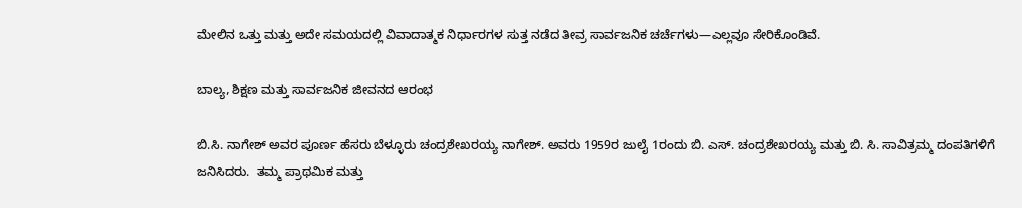ಮೇಲಿನ ಒತ್ತು ಮತ್ತು ಅದೇ ಸಮಯದಲ್ಲಿ ವಿವಾದಾತ್ಮಕ ನಿರ್ಧಾರಗಳ ಸುತ್ತ ನಡೆದ ತೀವ್ರ ಸಾರ್ವಜನಿಕ ಚರ್ಚೆಗಳು—ಎಲ್ಲವೂ ಸೇರಿಕೊಂಡಿವೆ.

ಬಾಲ್ಯ, ಶಿಕ್ಷಣ ಮತ್ತು ಸಾರ್ವಜನಿಕ ಜೀವನದ ಆರಂಭ

ಬಿ.ಸಿ. ನಾಗೇಶ್ ಅವರ ಪೂರ್ಣ ಹೆಸರು ಬೆಳ್ಳೂರು ಚಂದ್ರಶೇಖರಯ್ಯ ನಾಗೇಶ್. ಅವರು 1959ರ ಜುಲೈ 1ರಂದು ಬಿ. ಎಸ್. ಚಂದ್ರಶೇಖರಯ್ಯ ಮತ್ತು ಬಿ. ಸಿ. ಸಾವಿತ್ರಮ್ಮ ದಂಪತಿಗಳಿಗೆ ಜನಿಸಿದರು.  ತಮ್ಮ ಪ್ರಾಥಮಿಕ ಮತ್ತು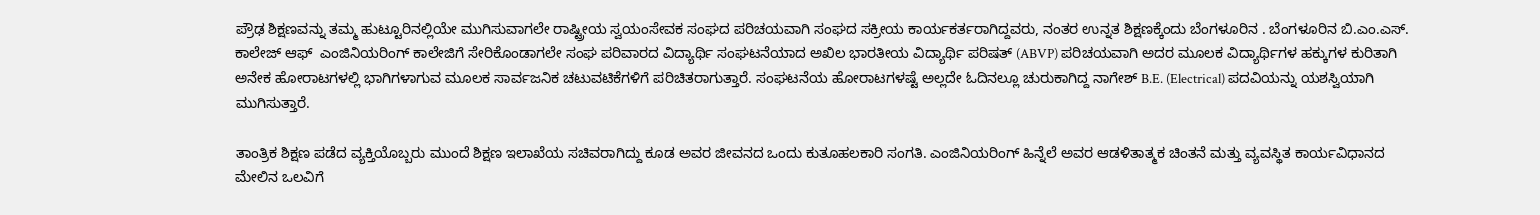ಪ್ರೌಢ ಶಿಕ್ಷಣವನ್ನು ತಮ್ಮ ಹುಟ್ಟೂರಿನಲ್ಲಿಯೇ ಮುಗಿಸುವಾಗಲೇ ರಾಷ್ಟ್ರೀಯ ಸ್ವಯಂಸೇವಕ ಸಂಘದ ಪರಿಚಯವಾಗಿ ಸಂಘದ ಸಕ್ರೀಯ ಕಾರ್ಯಕರ್ತರಾಗಿದ್ದವರು, ನಂತರ ಉನ್ನತ ಶಿಕ್ಷಣಕ್ಕೆಂದು ಬೆಂಗಳೂರಿನ . ಬೆಂಗಳೂರಿನ ಬಿ.ಎಂ.ಎಸ್. ಕಾಲೇಜ್ ಆಫ್  ಎಂಜಿನಿಯರಿಂಗ್ ಕಾಲೇಜಿಗೆ ಸೇರಿಕೊಂಡಾಗಲೇ ಸಂಘ ಪರಿವಾರದ ವಿದ್ಯಾರ್ಥಿ ಸಂಘಟನೆಯಾದ ಅಖಿಲ ಭಾರತೀಯ ವಿದ್ಯಾರ್ಥಿ ಪರಿಷತ್‌ (ABVP) ಪರಿಚಯವಾಗಿ ಅದರ ಮೂಲಕ ವಿದ್ಯಾರ್ಥಿಗಳ ಹಕ್ಕುಗಳ ಕುರಿತಾಗಿ ಅನೇಕ ಹೋರಾಟಗಳಲ್ಲಿ ಭಾಗಿಗಳಾಗುವ ಮೂಲಕ ಸಾರ್ವಜನಿಕ ಚಟುವಟಿಕೆಗಳಿಗೆ ಪರಿಚಿತರಾಗುತ್ತಾರೆ. ಸಂಘಟನೆಯ ಹೋರಾಟಗಳಷ್ಟೆ ಅಲ್ಲದೇ ಓದಿನಲ್ಲೂ ಚುರುಕಾಗಿದ್ದ ನಾಗೇಶ್ B.E. (Electrical) ಪದವಿಯನ್ನು ಯಶಸ್ವಿಯಾಗಿ ಮುಗಿಸುತ್ತಾರೆ.

ತಾಂತ್ರಿಕ ಶಿಕ್ಷಣ ಪಡೆದ ವ್ಯಕ್ತಿಯೊಬ್ಬರು ಮುಂದೆ ಶಿಕ್ಷಣ ಇಲಾಖೆಯ ಸಚಿವರಾಗಿದ್ದು ಕೂಡ ಅವರ ಜೀವನದ ಒಂದು ಕುತೂಹಲಕಾರಿ ಸಂಗತಿ. ಎಂಜಿನಿಯರಿಂಗ್ ಹಿನ್ನೆಲೆ ಅವರ ಆಡಳಿತಾತ್ಮಕ ಚಿಂತನೆ ಮತ್ತು ವ್ಯವಸ್ಥಿತ ಕಾರ್ಯವಿಧಾನದ ಮೇಲಿನ ಒಲವಿಗೆ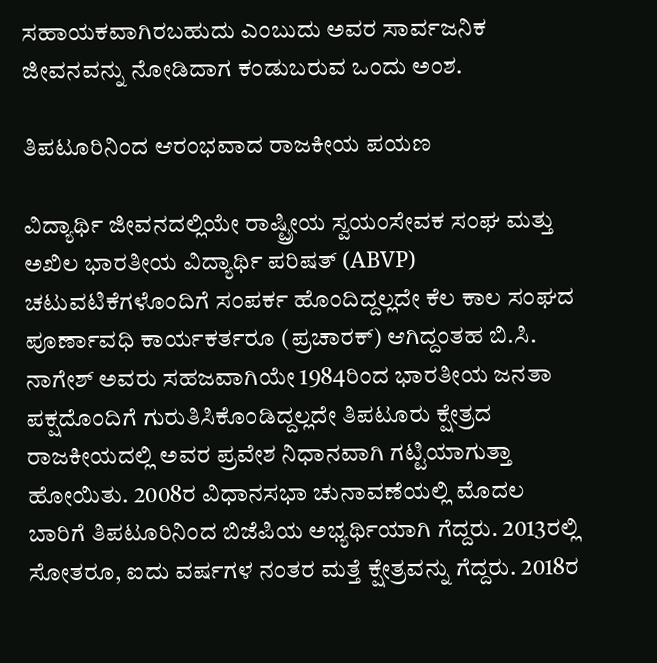ಸಹಾಯಕವಾಗಿರಬಹುದು ಎಂಬುದು ಅವರ ಸಾರ್ವಜನಿಕ ಜೀವನವನ್ನು ನೋಡಿದಾಗ ಕಂಡುಬರುವ ಒಂದು ಅಂಶ.

ತಿಪಟೂರಿನಿಂದ ಆರಂಭವಾದ ರಾಜಕೀಯ ಪಯಣ

ವಿದ್ಯಾರ್ಥಿ ಜೀವನದಲ್ಲಿಯೇ ರಾಷ್ಟ್ರೀಯ ಸ್ವಯಂಸೇವಕ ಸಂಘ ಮತ್ತು ಅಖಿಲ ಭಾರತೀಯ ವಿದ್ಯಾರ್ಥಿ ಪರಿಷತ್‌ (ABVP) ಚಟುವಟಿಕೆಗಳೊಂದಿಗೆ ಸಂಪರ್ಕ ಹೊಂದಿದ್ದಲ್ಲದೇ ಕೆಲ ಕಾಲ ಸಂಘದ ಪೂರ್ಣಾವಧಿ ಕಾರ್ಯಕರ್ತರೂ (ಪ್ರಚಾರಕ್) ಆಗಿದ್ದಂತಹ ಬಿ.ಸಿ. ನಾಗೇಶ್ ಅವರು ಸಹಜವಾಗಿಯೇ 1984ರಿಂದ ಭಾರತೀಯ ಜನತಾ ಪಕ್ಷದೊಂದಿಗೆ ಗುರುತಿಸಿಕೊಂಡಿದ್ದಲ್ಲದೇ ತಿಪಟೂರು ಕ್ಷೇತ್ರದ ರಾಜಕೀಯದಲ್ಲಿ ಅವರ ಪ್ರವೇಶ ನಿಧಾನವಾಗಿ ಗಟ್ಟಿಯಾಗುತ್ತಾ ಹೋಯಿತು. 2008ರ ವಿಧಾನಸಭಾ ಚುನಾವಣೆಯಲ್ಲಿ ಮೊದಲ ಬಾರಿಗೆ ತಿಪಟೂರಿನಿಂದ ಬಿಜೆಪಿಯ ಅಭ್ಯರ್ಥಿಯಾಗಿ ಗೆದ್ದರು. 2013ರಲ್ಲಿ ಸೋತರೂ, ಐದು ವರ್ಷಗಳ ನಂತರ ಮತ್ತೆ ಕ್ಷೇತ್ರವನ್ನು ಗೆದ್ದರು. 2018ರ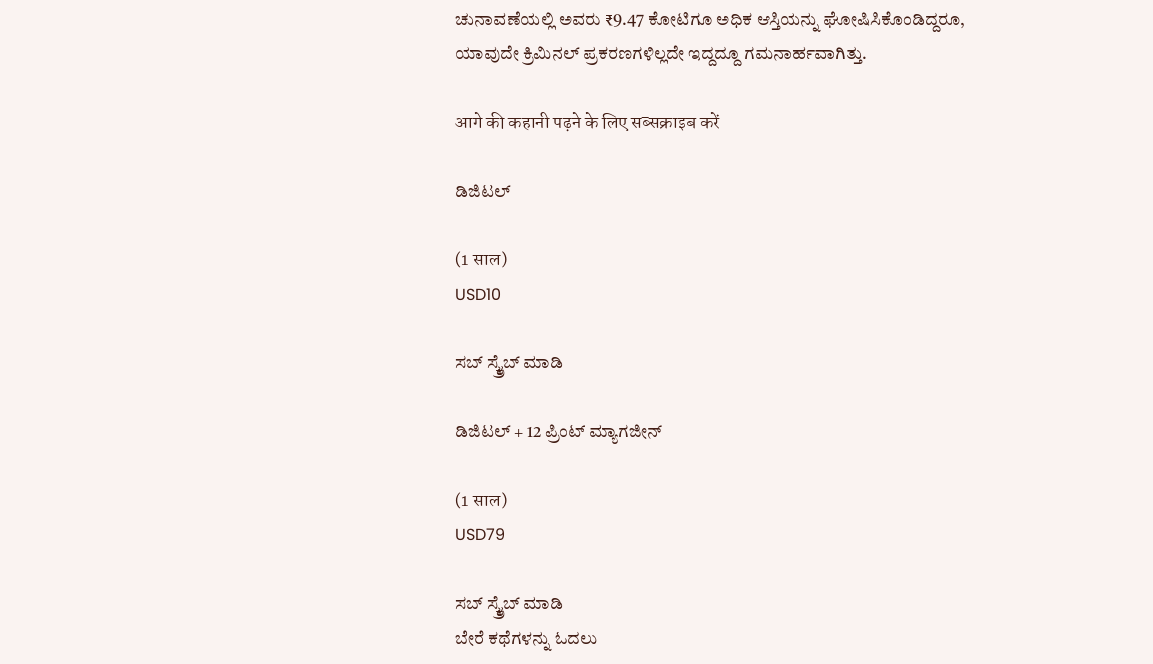ಚುನಾವಣೆಯಲ್ಲಿ ಅವರು ₹9.47 ಕೋಟಿಗೂ ಅಧಿಕ ಆಸ್ತಿಯನ್ನು ಘೋಷಿಸಿಕೊಂಡಿದ್ದರೂ, ಯಾವುದೇ ಕ್ರಿಮಿನಲ್ ಪ್ರಕರಣಗಳಿಲ್ಲದೇ ಇದ್ದದ್ದೂ ಗಮನಾರ್ಹವಾಗಿತ್ತು.

आगे की कहानी पढ़ने के लिए सब्सक्राइब करें

ಡಿಜಿಟಲ್

(1 साल)
USD10

ಸಬ್ ಸ್ಕ್ರೈಬ್ ಮಾಡಿ

ಡಿಜಿಟಲ್ + 12 ಪ್ರಿಂಟ್ ಮ್ಯಾಗಜೀನ್

(1 साल)
USD79

ಸಬ್ ಸ್ಕ್ರೈಬ್ ಮಾಡಿ
ಬೇರೆ ಕಥೆಗಳನ್ನು ಓದಲು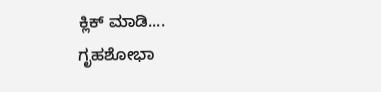ಕ್ಲಿಕ್ ಮಾಡಿ....
ಗೃಹಶೋಭಾ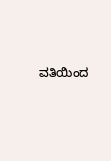ವತಿಯಿಂದ